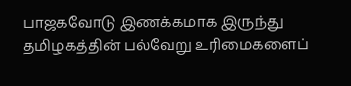பாஜகவோடு இணக்கமாக இருந்து தமிழகத்தின் பல்வேறு உரிமைகளைப்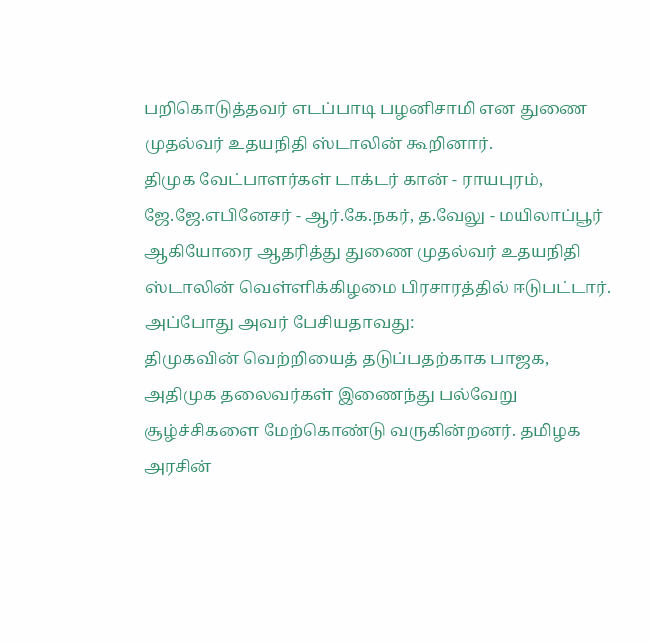பறிகொடுத்தவர் எடப்பாடி பழனிசாமி என துணை முதல்வர் உதயநிதி ஸ்டாலின் கூறினார்.
திமுக வேட்பாளர்கள் டாக்டர் கான் - ராயபுரம், ஜே.ஜே.எபினேசர் - ஆர்.கே.நகர், த.வேலு - மயிலாப்பூர் ஆகியோரை ஆதரித்து துணை முதல்வர் உதயநிதி ஸ்டாலின் வெள்ளிக்கிழமை பிரசாரத்தில் ஈடுபட்டார். அப்போது அவர் பேசியதாவது:
திமுகவின் வெற்றியைத் தடுப்பதற்காக பாஜக, அதிமுக தலைவர்கள் இணைந்து பல்வேறு சூழ்ச்சிகளை மேற்கொண்டு வருகின்றனர். தமிழக அரசின்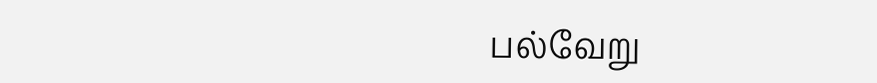பல்வேறு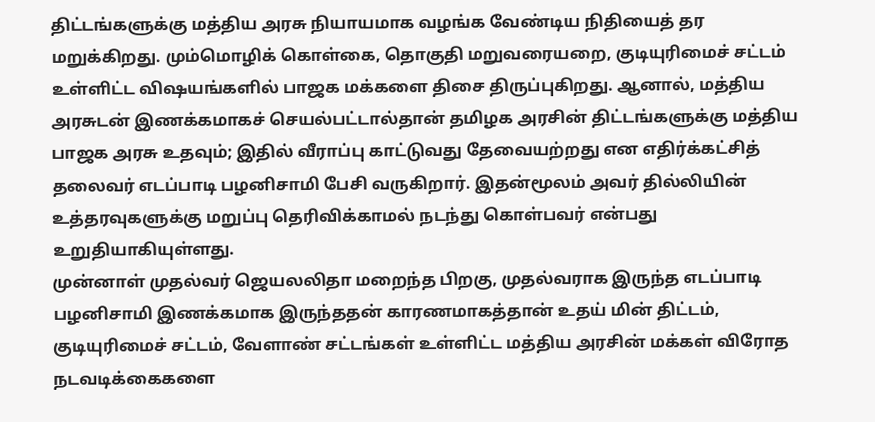திட்டங்களுக்கு மத்திய அரசு நியாயமாக வழங்க வேண்டிய நிதியைத் தர மறுக்கிறது. மும்மொழிக் கொள்கை, தொகுதி மறுவரையறை, குடியுரிமைச் சட்டம் உள்ளிட்ட விஷயங்களில் பாஜக மக்களை திசை திருப்புகிறது. ஆனால், மத்திய அரசுடன் இணக்கமாகச் செயல்பட்டால்தான் தமிழக அரசின் திட்டங்களுக்கு மத்திய பாஜக அரசு உதவும்; இதில் வீராப்பு காட்டுவது தேவையற்றது என எதிர்க்கட்சித் தலைவர் எடப்பாடி பழனிசாமி பேசி வருகிறார். இதன்மூலம் அவர் தில்லியின் உத்தரவுகளுக்கு மறுப்பு தெரிவிக்காமல் நடந்து கொள்பவர் என்பது உறுதியாகியுள்ளது.
முன்னாள் முதல்வர் ஜெயலலிதா மறைந்த பிறகு, முதல்வராக இருந்த எடப்பாடி பழனிசாமி இணக்கமாக இருந்ததன் காரணமாகத்தான் உதய் மின் திட்டம், குடியுரிமைச் சட்டம், வேளாண் சட்டங்கள் உள்ளிட்ட மத்திய அரசின் மக்கள் விரோத நடவடிக்கைகளை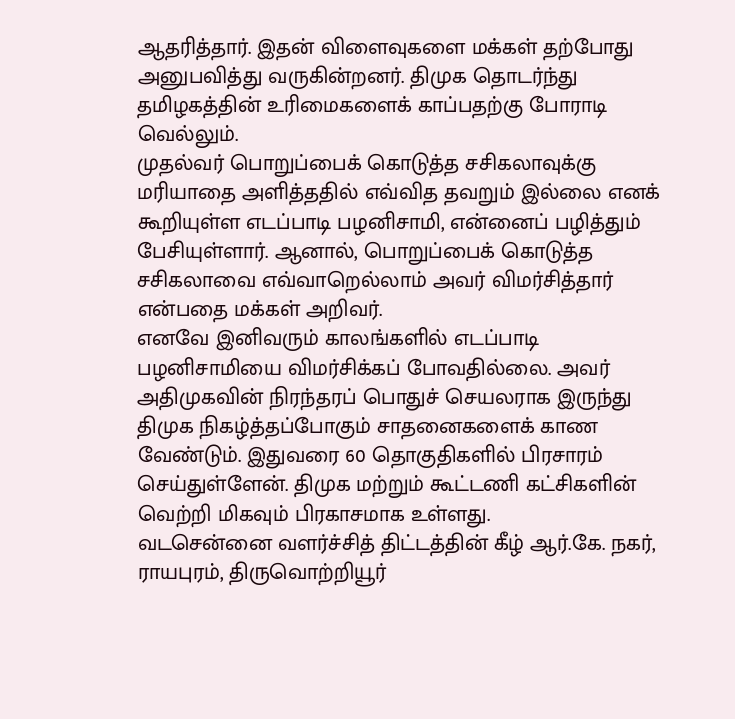ஆதரித்தார். இதன் விளைவுகளை மக்கள் தற்போது அனுபவித்து வருகின்றனர். திமுக தொடர்ந்து தமிழகத்தின் உரிமைகளைக் காப்பதற்கு போராடி வெல்லும்.
முதல்வர் பொறுப்பைக் கொடுத்த சசிகலாவுக்கு மரியாதை அளித்ததில் எவ்வித தவறும் இல்லை எனக் கூறியுள்ள எடப்பாடி பழனிசாமி, என்னைப் பழித்தும் பேசியுள்ளார். ஆனால், பொறுப்பைக் கொடுத்த சசிகலாவை எவ்வாறெல்லாம் அவர் விமர்சித்தார் என்பதை மக்கள் அறிவர்.
எனவே இனிவரும் காலங்களில் எடப்பாடி பழனிசாமியை விமர்சிக்கப் போவதில்லை. அவர் அதிமுகவின் நிரந்தரப் பொதுச் செயலராக இருந்து திமுக நிகழ்த்தப்போகும் சாதனைகளைக் காண வேண்டும். இதுவரை 60 தொகுதிகளில் பிரசாரம் செய்துள்ளேன். திமுக மற்றும் கூட்டணி கட்சிகளின் வெற்றி மிகவும் பிரகாசமாக உள்ளது.
வடசென்னை வளர்ச்சித் திட்டத்தின் கீழ் ஆர்.கே. நகர், ராயபுரம், திருவொற்றியூர்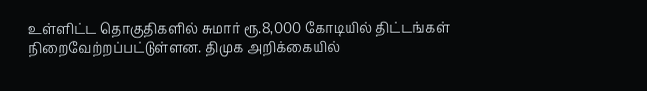உள்ளிட்ட தொகுதிகளில் சுமார் ரூ.8,000 கோடியில் திட்டங்கள் நிறைவேற்றப்பட்டுள்ளன. திமுக அறிக்கையில்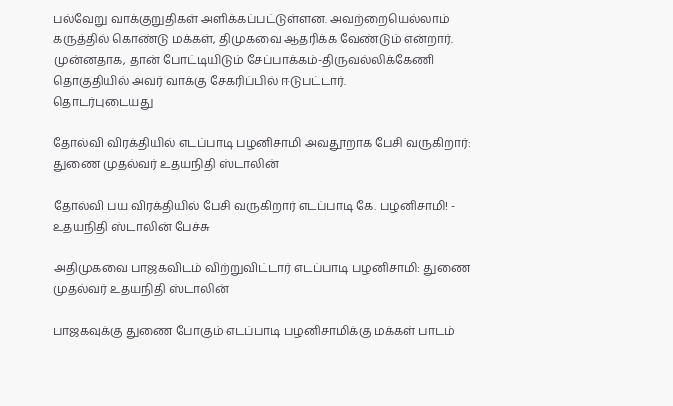பல்வேறு வாக்குறுதிகள் அளிக்கப்பட்டுள்ளன. அவற்றையெல்லாம் கருத்தில் கொண்டு மக்கள், திமுகவை ஆதரிக்க வேண்டும் என்றார்.
முன்னதாக, தான் போட்டியிடும் சேப்பாக்கம்-திருவல்லிக்கேணி தொகுதியில் அவர் வாக்கு சேகரிப்பில் ஈடுபட்டார்.
தொடர்புடையது

தோல்வி விரக்தியில் எடப்பாடி பழனிசாமி அவதூறாக பேசி வருகிறார்: துணை முதல்வர் உதயநிதி ஸ்டாலின்

தோல்வி பய விரக்தியில் பேசி வருகிறார் எடப்பாடி கே. பழனிசாமி! - உதயநிதி ஸ்டாலின் பேச்சு

அதிமுகவை பாஜகவிடம் விற்றுவிட்டார் எடப்பாடி பழனிசாமி: துணை முதல்வர் உதயநிதி ஸ்டாலின்

பாஜகவுக்கு துணை போகும் எடப்பாடி பழனிசாமிக்கு மக்கள் பாடம்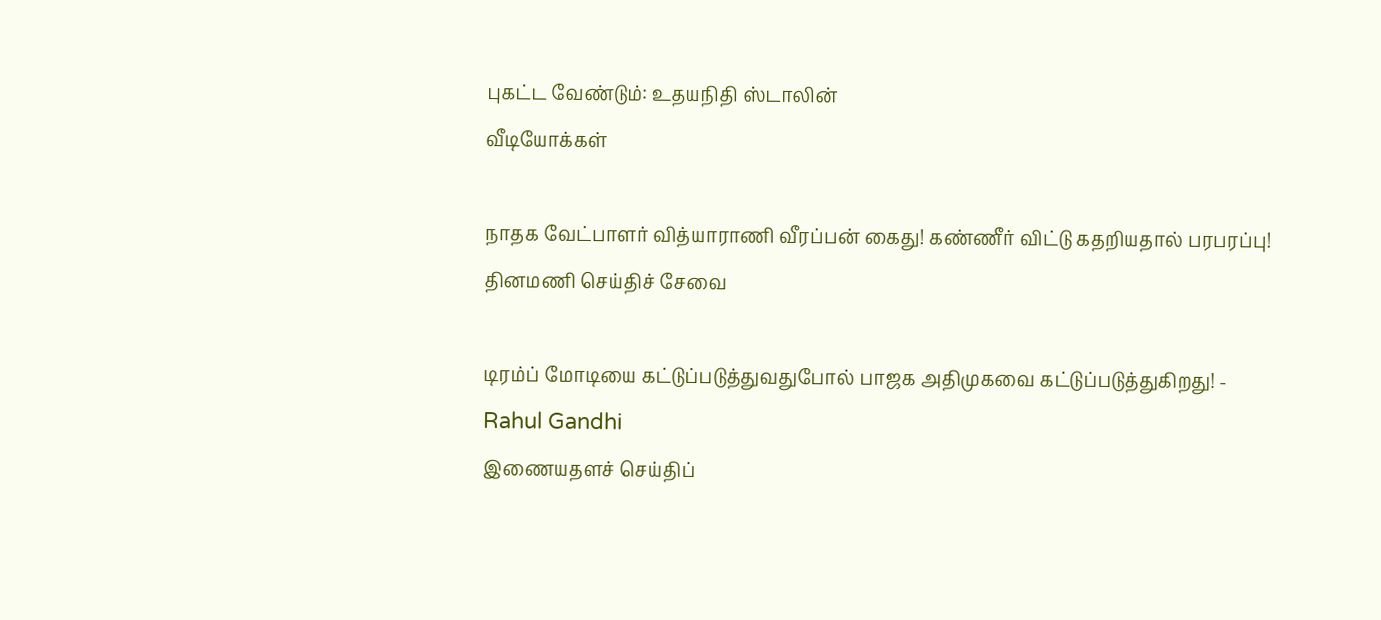புகட்ட வேண்டும்: உதயநிதி ஸ்டாலின்
வீடியோக்கள்

நாதக வேட்பாளர் வித்யாராணி வீரப்பன் கைது! கண்ணீர் விட்டு கதறியதால் பரபரப்பு!
தினமணி செய்திச் சேவை

டிரம்ப் மோடியை கட்டுப்படுத்துவதுபோல் பாஜக அதிமுகவை கட்டுப்படுத்துகிறது! - Rahul Gandhi
இணையதளச் செய்திப்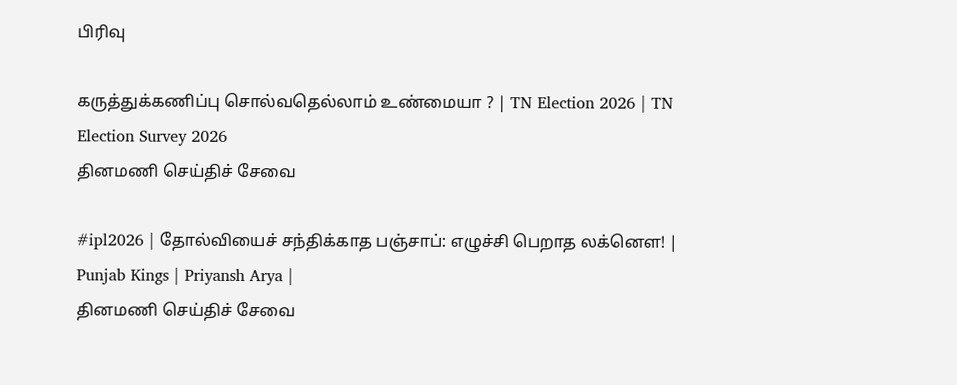பிரிவு

கருத்துக்கணிப்பு சொல்வதெல்லாம் உண்மையா ? | TN Election 2026 | TN Election Survey 2026
தினமணி செய்திச் சேவை

#ipl2026 | தோல்வியைச் சந்திக்காத பஞ்சாப்: எழுச்சி பெறாத லக்னௌ! | Punjab Kings | Priyansh Arya |
தினமணி செய்திச் சேவை